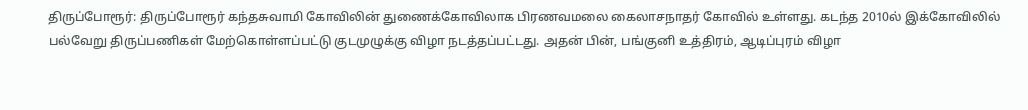திருப்போரூர்: திருப்போரூர் கந்தசுவாமி கோவிலின் துணைக்கோவிலாக பிரணவமலை கைலாசநாதர் கோவில் உள்ளது. கடந்த 2010ல் இக்கோவிலில் பல்வேறு திருப்பணிகள் மேற்கொள்ளப்பட்டு குடமுழுக்கு விழா நடத்தப்பட்டது. அதன் பின், பங்குனி உத்திரம், ஆடிப்புரம் விழா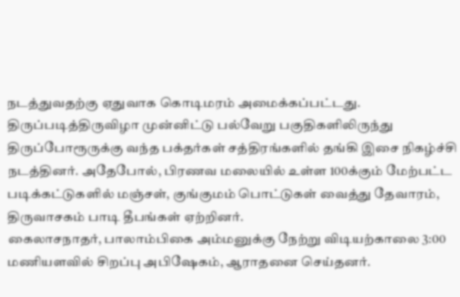நடத்துவதற்கு ஏதுவாக கொடிமரம் அமைக்கப்பட்டது. திருப்படித்திருவிழா முன்னிட்டு பல்வேறு பகுதிகளிலிருந்து திருப்போரூருக்கு வந்த பக்தர்கள் சத்திரங்களில் தங்கி இசை நிகழ்ச்சி நடத்தினர். அதேபோல், பிரணவ மலையில் உள்ள 100க்கும் மேற்பட்ட படிக்கட்டுகளில் மஞ்சள், குங்குமம் பொட்டுகள் வைத்து தேவாரம், திருவாசகம் பாடி தீபங்கள் ஏற்றினர்.
கைலாசநாதர், பாலாம்பிகை அம்மனுக்கு நேற்று விடியற்காலை 3:00 மணியளவில் சிறப்பு அபிஷேகம், ஆராதனை செய்தனர்.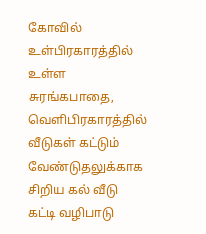கோவில் உள்பிரகாரத்தில் உள்ள சுரங்கபாதை, வெளிபிரகாரத்தில் வீடுகள் கட்டும் வேண்டுதலுக்காக சிறிய கல் வீடு கட்டி வழிபாடு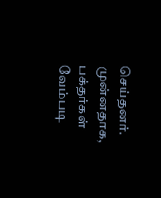செய்தனர். முன்னதாக, பக்தர்கள் வேம்படி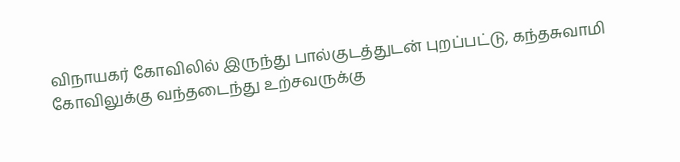விநாயகர் கோவிலில் இருந்து பால்குடத்துடன் புறப்பட்டு, கந்தசுவாமி கோவிலுக்கு வந்தடைந்து உற்சவருக்கு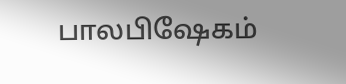பாலபிஷேகம்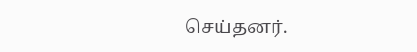செய்தனர்.